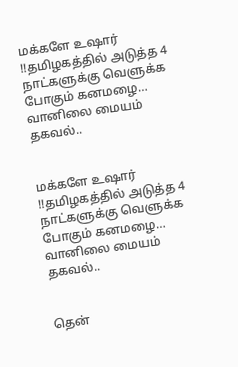மக்களே உஷார் !!தமிழகத்தில் அடுத்த 4 நாட்களுக்கு வெளுக்க போகும் கனமழை… வானிலை மையம் தகவல்..


மக்களே உஷார் !!தமிழகத்தில் அடுத்த 4 நாட்களுக்கு வெளுக்க போகும் கனமழை… வானிலை மையம் தகவல்..


தென்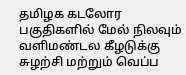தமிழக கடலோர பகுதிகளில் மேல் நிலவும் வளிமண்டல கீழடுக்கு சுழற்சி மற்றும் வெப்ப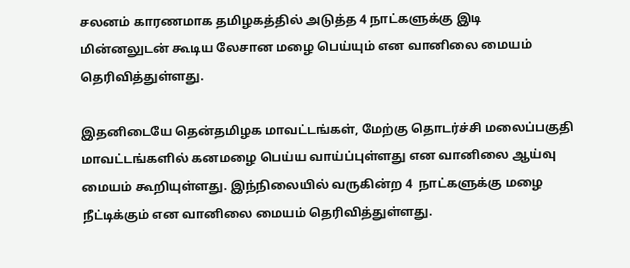சலனம் காரணமாக தமிழகத்தில் அடுத்த 4 நாட்களுக்கு இடி மின்னலுடன் கூடிய லேசான மழை பெய்யும் என வானிலை மையம் தெரிவித்துள்ளது.

இதனிடையே தென்தமிழக மாவட்டங்கள், மேற்கு தொடர்ச்சி மலைப்பகுதி மாவட்டங்களில் கனமழை பெய்ய வாய்ப்புள்ளது என வானிலை ஆய்வு மையம் கூறியுள்ளது. இந்நிலையில் வருகின்ற 4  நாட்களுக்கு மழை நீட்டிக்கும் என வானிலை மையம் தெரிவித்துள்ளது.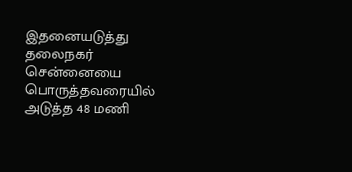இதனையடுத்து தலைநகர் சென்னையை பொருத்தவரையில் அடுத்த 48 மணி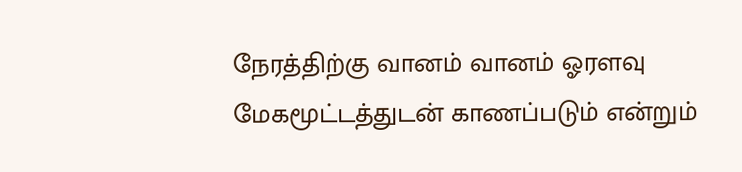நேரத்திற்கு வானம் வானம் ஓரளவு மேகமூட்டத்துடன் காணப்படும் என்றும்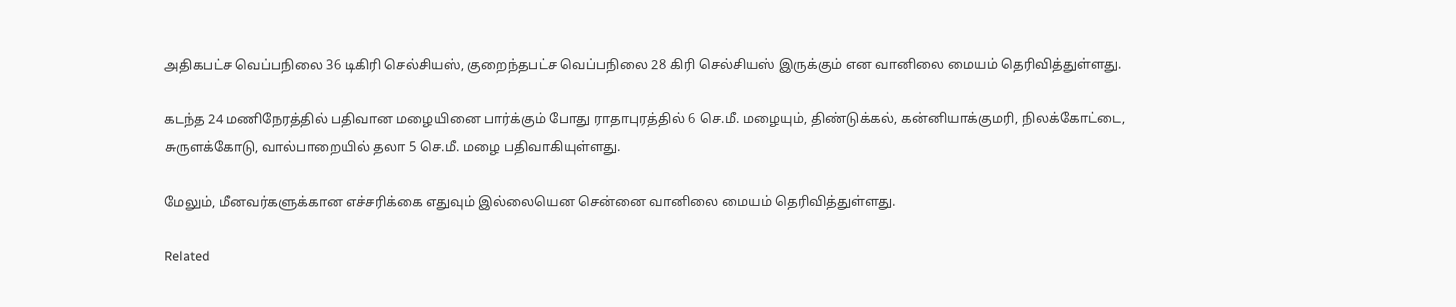அதிகபட்ச வெப்பநிலை 36 டிகிரி செல்சியஸ், குறைந்தபட்ச வெப்பநிலை 28 கிரி செல்சியஸ் இருக்கும் என வானிலை மையம் தெரிவித்துள்ளது.

கடந்த 24 மணிநேரத்தில் பதிவான மழையினை பார்க்கும் போது ராதாபுரத்தில் 6 செ.மீ. மழையும், திண்டுக்கல், கன்னியாக்குமரி, நிலக்கோட்டை, சுருளக்கோடு, வால்பாறையில் தலா 5 செ.மீ. மழை பதிவாகியுள்ளது.

மேலும், மீனவர்களுக்கான எச்சரிக்கை எதுவும் இல்லையென சென்னை வானிலை மையம் தெரிவித்துள்ளது.

Related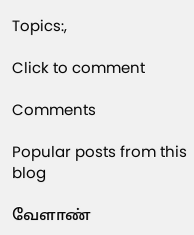Topics:,

Click to comment

Comments

Popular posts from this blog

வேளாண்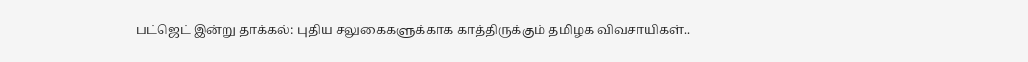பட்ஜெட் இன்று தாக்கல்: புதிய சலுகைகளுக்காக காத்திருக்கும் தமிழக விவசாயிகள்..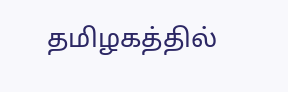தமிழகத்தில்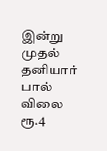இன்று முதல் தனியார் பால் விலை ரூ.4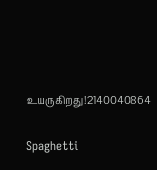உயருகிறது!2140040864

Spaghetti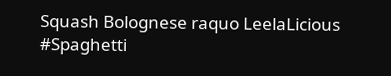Squash Bolognese raquo LeelaLicious #Spaghetti